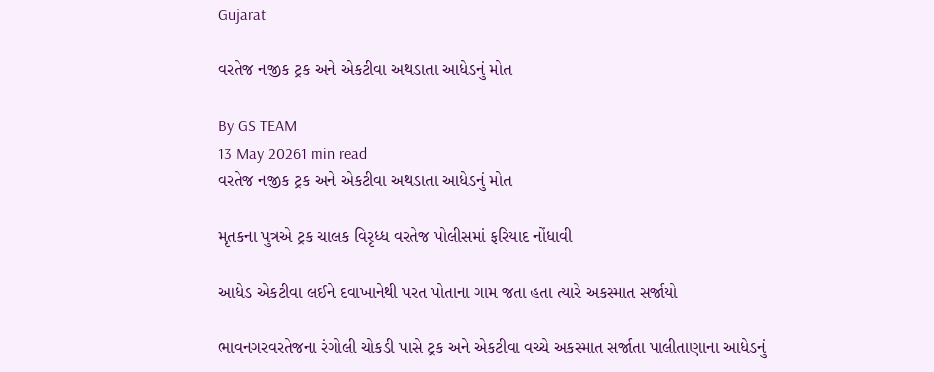Gujarat

વરતેજ નજીક ટ્રક અને એકટીવા અથડાતા આધેડનું મોત

By GS TEAM
13 May 20261 min read
વરતેજ નજીક ટ્રક અને એકટીવા અથડાતા આધેડનું મોત

મૃતકના પુત્રએ ટ્રક ચાલક વિરૃધ્ધ વરતેજ પોલીસમાં ફરિયાદ નોંધાવી

આધેડ એકટીવા લઈને દવાખાનેથી પરત પોતાના ગામ જતા હતા ત્યારે અકસ્માત સર્જાયો

ભાવનગરવરતેજના રંગોલી ચોકડી પાસે ટ્રક અને એકટીવા વચ્ચે અકસ્માત સર્જાતા પાલીતાણાના આધેડનું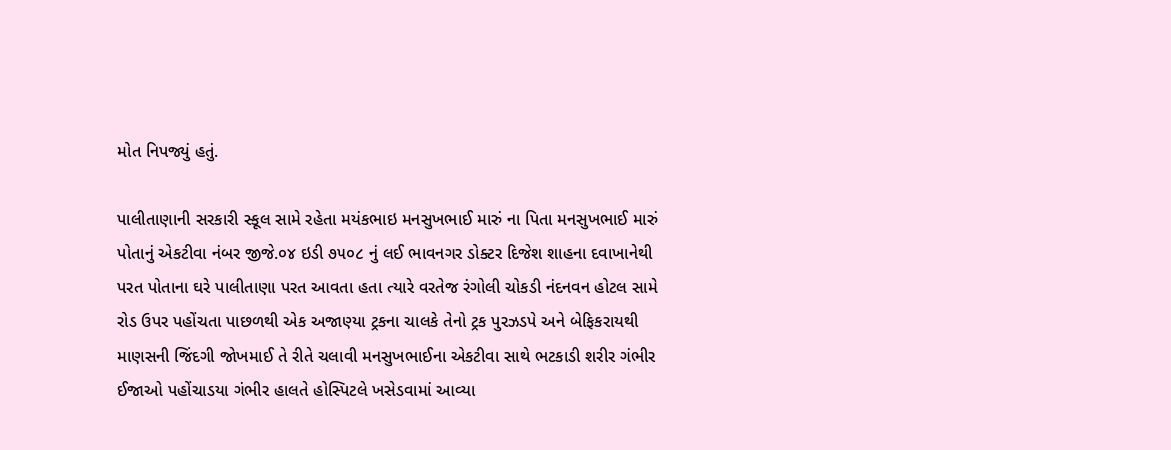મોત નિપજ્યું હતું.

પાલીતાણાની સરકારી સ્કૂલ સામે રહેતા મયંકભાઇ મનસુખભાઈ મારું ના પિતા મનસુખભાઈ મારું પોતાનું એકટીવા નંબર જીજે.૦૪ ઇડી ૭૫૦૮ નું લઈ ભાવનગર ડોક્ટર દિજેશ શાહના દવાખાનેથી પરત પોતાના ઘરે પાલીતાણા પરત આવતા હતા ત્યારે વરતેજ રંગોલી ચોકડી નંદનવન હોટલ સામે રોડ ઉપર પહોંચતા પાછળથી એક અજાણ્યા ટ્રકના ચાલકે તેનો ટ્રક પુરઝડપે અને બેફિકરાયથી માણસની જિંદગી જોખમાઈ તે રીતે ચલાવી મનસુખભાઈના એકટીવા સાથે ભટકાડી શરીર ગંભીર ઈજાઓ પહોંચાડયા ગંભીર હાલતે હોસ્પિટલે ખસેડવામાં આવ્યા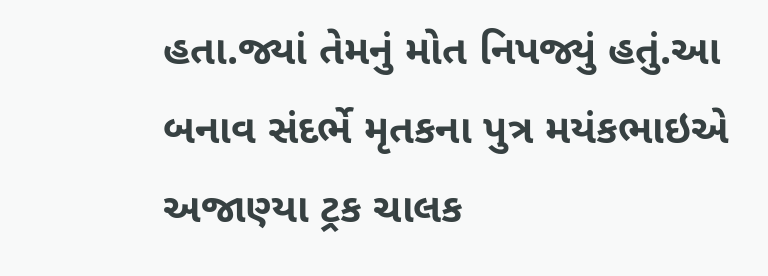હતા.જ્યાં તેમનું મોત નિપજ્યું હતું.આ બનાવ સંદર્ભે મૃતકના પુત્ર મયંકભાઇએ અજાણ્યા ટ્રક ચાલક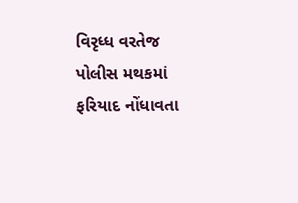વિરૃધ્ધ વરતેજ પોલીસ મથકમાં ફરિયાદ નોંધાવતા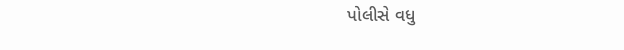પોલીસે વધુ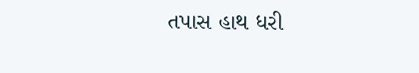તપાસ હાથ ધરી